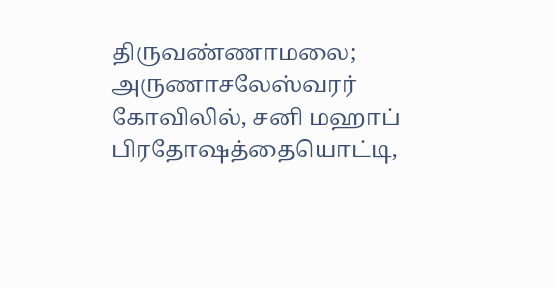திருவண்ணாமலை; அருணாசலேஸ்வரர் கோவிலில், சனி மஹாப் பிரதோஷத்தையொட்டி,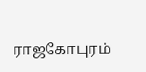ராஜகோபுரம்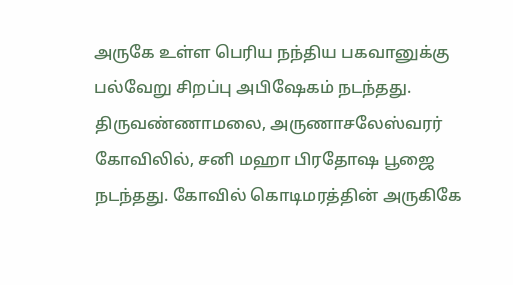அருகே உள்ள பெரிய நந்திய பகவானுக்கு பல்வேறு சிறப்பு அபிஷேகம் நடந்தது.
திருவண்ணாமலை, அருணாசலேஸ்வரர் கோவிலில், சனி மஹா பிரதோஷ பூஜை நடந்தது. கோவில் கொடிமரத்தின் அருகிகே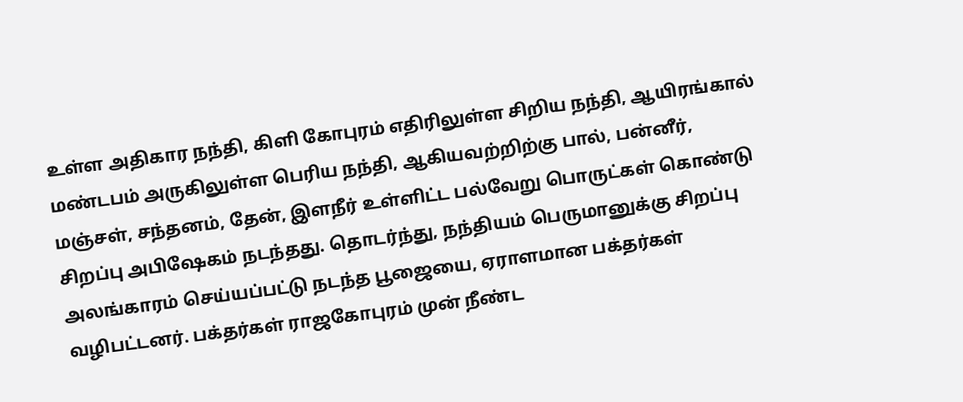உள்ள அதிகார நந்தி, கிளி கோபுரம் எதிரிலுள்ள சிறிய நந்தி, ஆயிரங்கால் மண்டபம் அருகிலுள்ள பெரிய நந்தி, ஆகியவற்றிற்கு பால், பன்னீர், மஞ்சள், சந்தனம், தேன், இளநீர் உள்ளிட்ட பல்வேறு பொருட்கள் கொண்டு சிறப்பு அபிஷேகம் நடந்தது. தொடர்ந்து, நந்தியம் பெருமானுக்கு சிறப்பு அலங்காரம் செய்யப்பட்டு நடந்த பூஜையை, ஏராளமான பக்தர்கள் வழிபட்டனர். பக்தர்கள் ராஜகோபுரம் முன் நீண்ட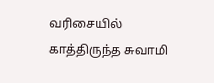வரிசையில் காத்திருந்த சுவாமி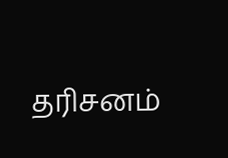தரிசனம்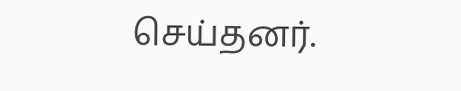செய்தனர்.